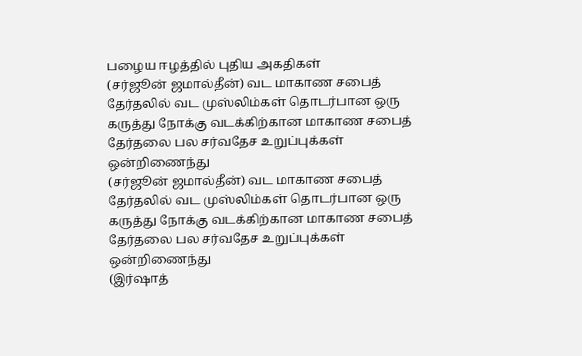பழைய ஈழத்தில் புதிய அகதிகள்
(சர்ஜூன் ஜமால்தீன்) வட மாகாண சபைத் தேர்தலில் வட முஸ்லிம்கள் தொடர்பான ஒரு கருத்து நோக்கு வடக்கிற்கான மாகாண சபைத் தேர்தலை பல சர்வதேச உறுப்புக்கள் ஒன்றிணைந்து
(சர்ஜூன் ஜமால்தீன்) வட மாகாண சபைத் தேர்தலில் வட முஸ்லிம்கள் தொடர்பான ஒரு கருத்து நோக்கு வடக்கிற்கான மாகாண சபைத் தேர்தலை பல சர்வதேச உறுப்புக்கள் ஒன்றிணைந்து
(இர்ஷாத்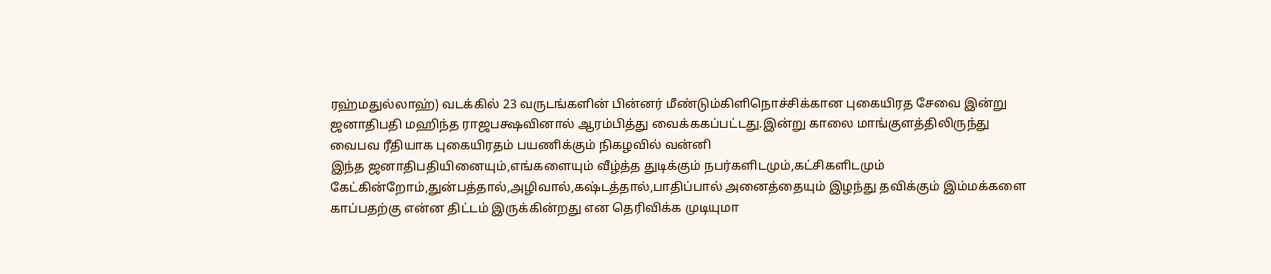ரஹ்மதுல்லாஹ்) வடக்கில் 23 வருடங்களின் பின்னர் மீண்டும்கிளிநொச்சிக்கான புகையிரத சேவை இன்று ஜனாதிபதி மஹிந்த ராஜபக்ஷவினால் ஆரம்பித்து வைக்ககப்பட்டது.இன்று காலை மாங்குளத்திலிருந்து வைபவ ரீதியாக புகையிரதம் பயணிக்கும் நிகழவில் வன்னி
இந்த ஜனாதிபதியினையும்,எங்களையும் வீழ்த்த துடிக்கும் நபர்களிடமும்,கட்சிகளிடமும் கேட்கின்றோம்,துன்பத்தால்,அழிவால்,கஷ்டத்தால்,பாதிப்பால் அனைத்தையும் இழந்து தவிக்கும் இம்மக்களை காப்பதற்கு என்ன திட்டம் இருக்கின்றது என தெரிவிக்க முடியுமா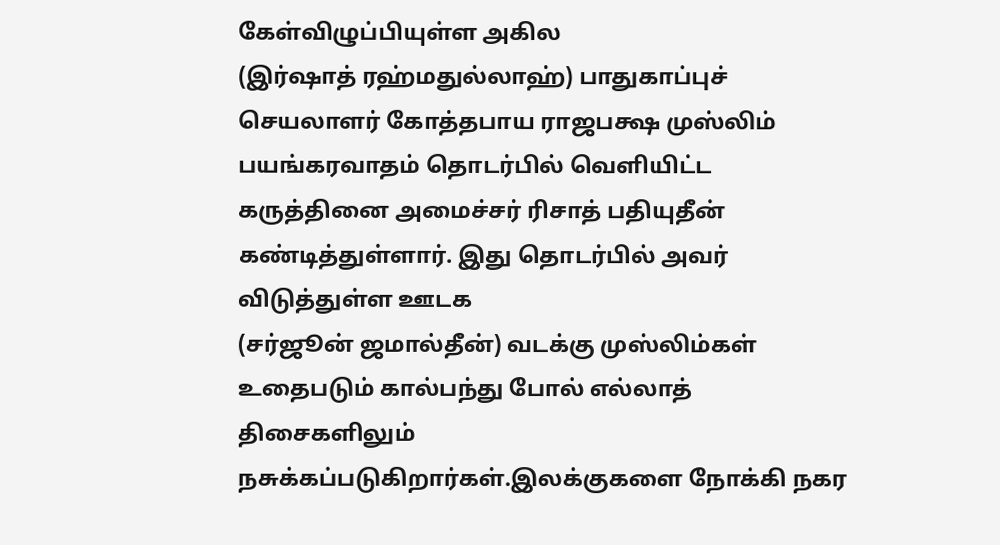கேள்விழுப்பியுள்ள அகில
(இர்ஷாத் ரஹ்மதுல்லாஹ்) பாதுகாப்புச் செயலாளர் கோத்தபாய ராஜபக்ஷ முஸ்லிம் பயங்கரவாதம் தொடர்பில் வெளியிட்ட கருத்தினை அமைச்சர் ரிசாத் பதியுதீன் கண்டித்துள்ளார். இது தொடர்பில் அவர் விடுத்துள்ள ஊடக
(சர்ஜூன் ஜமால்தீன்) வடக்கு முஸ்லிம்கள் உதைபடும் கால்பந்து போல் எல்லாத் திசைகளிலும் நசுக்கப்படுகிறார்கள்.இலக்குகளை நோக்கி நகர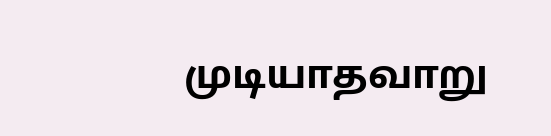முடியாதவாறு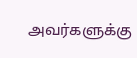அவர்களுக்கு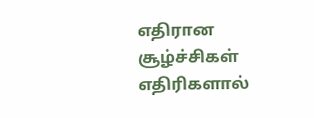எதிரான சூழ்ச்சிகள் எதிரிகளால்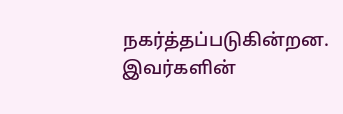நகர்த்தப்படுகின்றன. இவர்களின்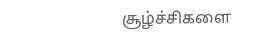சூழ்ச்சிகளை